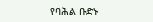የባሕል ቡድኑ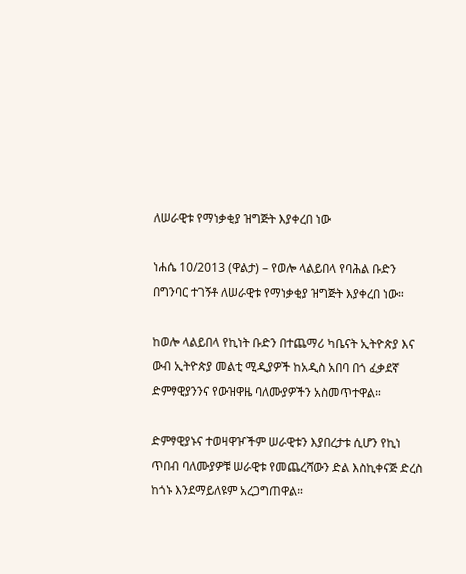ለሠራዊቱ የማነቃቂያ ዝግጅት እያቀረበ ነው

ነሐሴ 10/2013 (ዋልታ) – የወሎ ላልይበላ የባሕል ቡድን በግንባር ተገኝቶ ለሠራዊቱ የማነቃቂያ ዝግጅት እያቀረበ ነው።

ከወሎ ላልይበላ የኪነት ቡድን በተጨማሪ ካቤናት ኢትዮጵያ እና ውብ ኢትዮጵያ መልቲ ሚዲያዎች ከአዲስ አበባ በጎ ፈቃደኛ ድምፃዊያንንና የውዝዋዜ ባለሙያዎችን አስመጥተዋል።

ድምፃዊያኑና ተወዛዋዦችም ሠራዊቱን እያበረታቱ ሲሆን የኪነ ጥበብ ባለሙያዎቹ ሠራዊቱ የመጨረሻውን ድል እስኪቀናጅ ድረስ ከጎኑ እንደማይለዩም አረጋግጠዋል።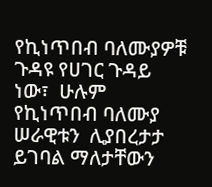የኪነጥበብ ባለሙያዎቹ ጉዳዩ የሀገር ጉዳይ ነው፣  ሁሉም የኪነጥበብ ባለሙያ ሠራዊቱን  ሊያበረታታ ይገባል ማለታቸውን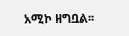አሚኮ ዘግቧል፡፡